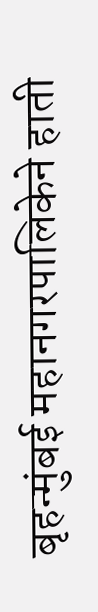बृहन्मुंबई महानगरपालिकेने हाती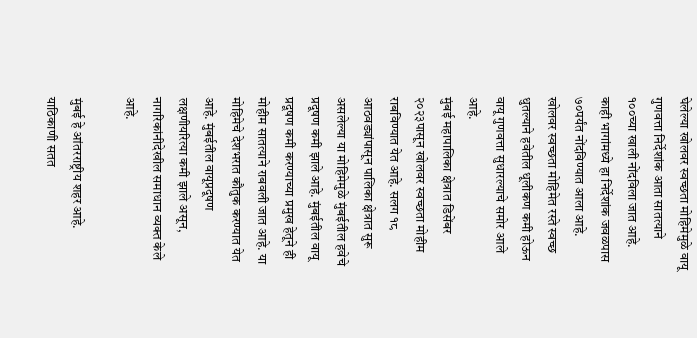घेलेल्या खोलवर स्वच्छता मोहिमेमुळे वायू गुणवत्ता निर्देशांक आता सातत्याने १००च्या खाली नोंदविला जात आहे. काही भागांमध्ये हा निर्देशांक जवळपास ७०पर्यंत नोंदविण्यात आला आहे. खोलवर स्वच्छता मोहिमेत रस्ते स्वच्छ धुतल्याने हवेतील धूलीकण कमी होऊन वायू गुणवत्ता सुधारल्याचे समोर आले आहे.
मुंबई महापालिका क्षेत्रात डिसेंबर २०२३पासून खोलवर स्वच्छता मोहीम राबविण्यात येत आहे. सलग १८ आठवड्यांपासून पालिका क्षेत्रात सुरू असलेल्या या मोहिमेमुळे मुंबईतील हवेचे प्रदूषण कमी झाले आहे. मुंबईतील वायू प्रदूषण कमी करण्याच्या प्रमुख हेतूने ही मोहीम सातत्याने राबवली जात आहे. या मोहिमेचे देशभरात कौतुक करण्यात येत आहे. मुंबईतील वायूप्रदूषण लक्षणीयरित्या कमी झाले असून, नागरिकांनीदेखील समाधान व्यक्त केले आहे.

मुंबई हे आंतरराष्ट्रीय शहर आहे. याठिकाणी सतत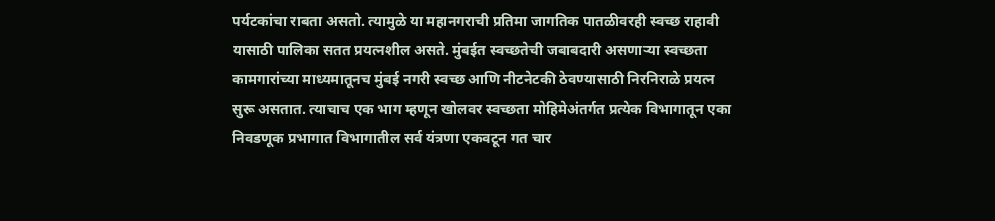पर्यटकांचा राबता असतो. त्यामुळे या महानगराची प्रतिमा जागतिक पातळीवरही स्वच्छ राहावी यासाठी पालिका सतत प्रयत्नशील असते. मुंबईत स्वच्छतेची जबाबदारी असणाऱ्या स्वच्छता कामगारांच्या माध्यमातूनच मुंबई नगरी स्वच्छ आणि नीटनेटकी ठेवण्यासाठी निरनिराळे प्रयत्न सुरू असतात. त्याचाच एक भाग म्हणून खोलवर स्वच्छता मोहिमेअंतर्गत प्रत्येक विभागातून एका निवडणूक प्रभागात विभागातील सर्व यंत्रणा एकवटून गत चार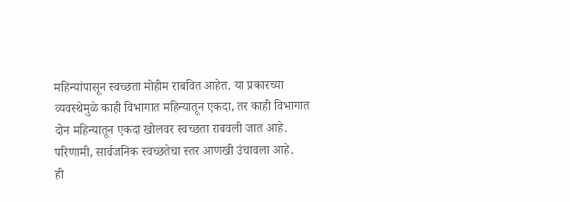महिन्यांपासून स्वच्छता मोहीम राबवित आहेत. या प्रकारच्या व्यवस्थेमुळे काही विभागात महिन्यातून एकदा, तर काही विभागात दोन महिन्यातून एकदा खोलवर स्वच्छता राबवली जात आहे. परिणामी, सार्वजनिक स्वच्छतेचा स्तर आणखी उंचावला आहे.
ही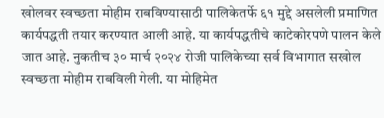खोलवर स्वच्छता मोहीम राबविण्यासाठी पालिकेतर्फे ६१ मुद्दे असलेली प्रमाणित कार्यपद्धती तयार करण्यात आली आहे. या कार्यपद्धतीचे काटेकोरपणे पालन केले जात आहे. नुकतीच ३० मार्च २०२४ रोजी पालिकेच्या सर्व विभागात सखोल स्वच्छता मोहीम राबविली गेली. या मोहिमेत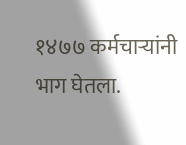१४७७ कर्मचाऱ्यांनी भाग घेतला.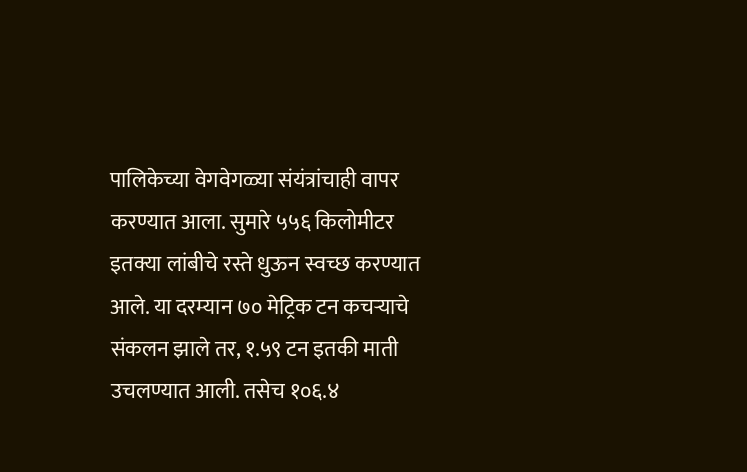पालिकेच्या वेगवेगळ्या संयंत्रांचाही वापर करण्यात आला. सुमारे ५५६ किलोमीटर इतक्या लांबीचे रस्ते धुऊन स्वच्छ करण्यात आले. या दरम्यान ७० मेट्रिक टन कचऱ्याचे संकलन झाले तर, १.५९ टन इतकी माती उचलण्यात आली. तसेच १०६.४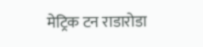मेट्रिक टन राडारोडा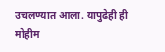उचलण्यात आला. यापुढेही ही मोहीम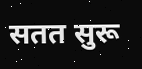सतत सुरू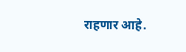राहणार आहे.